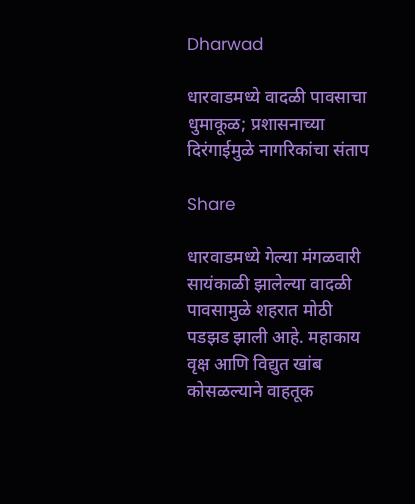Dharwad

धारवाडमध्ये वादळी पावसाचा धुमाकूळ; प्रशासनाच्या दिरंगाईमुळे नागरिकांचा संताप

Share

धारवाडमध्ये गेल्या मंगळवारी सायंकाळी झालेल्या वादळी पावसामुळे शहरात मोठी पडझड झाली आहे. महाकाय वृक्ष आणि विद्युत खांब कोसळल्याने वाहतूक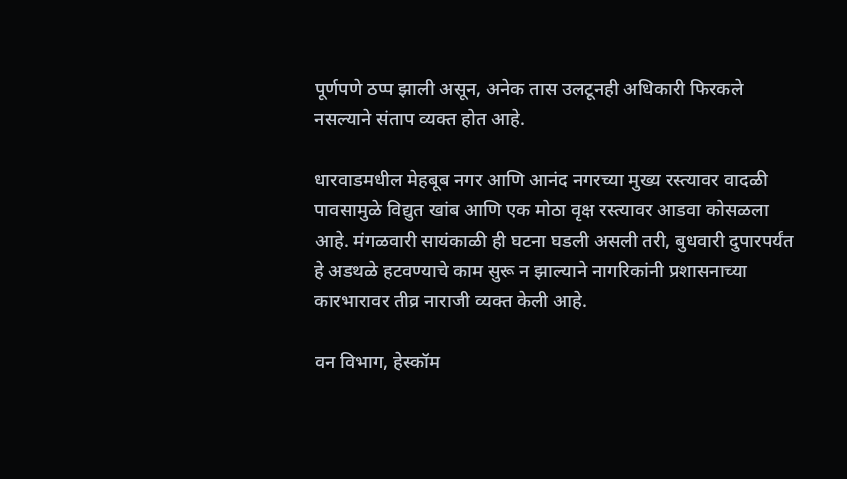पूर्णपणे ठप्प झाली असून, अनेक तास उलटूनही अधिकारी फिरकले नसल्याने संताप व्यक्त होत आहे.

धारवाडमधील मेहबूब नगर आणि आनंद नगरच्या मुख्य रस्त्यावर वादळी पावसामुळे विद्युत खांब आणि एक मोठा वृक्ष रस्त्यावर आडवा कोसळला आहे. मंगळवारी सायंकाळी ही घटना घडली असली तरी, बुधवारी दुपारपर्यंत हे अडथळे हटवण्याचे काम सुरू न झाल्याने नागरिकांनी प्रशासनाच्या कारभारावर तीव्र नाराजी व्यक्त केली आहे.

वन विभाग, हेस्कॉम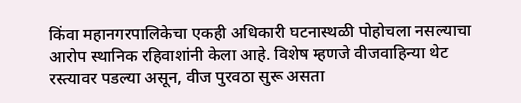किंवा महानगरपालिकेचा एकही अधिकारी घटनास्थळी पोहोचला नसल्याचा आरोप स्थानिक रहिवाशांनी केला आहे. विशेष म्हणजे वीजवाहिन्या थेट रस्त्यावर पडल्या असून, वीज पुरवठा सुरू असता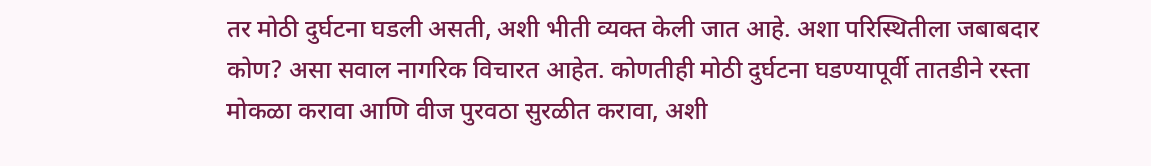तर मोठी दुर्घटना घडली असती, अशी भीती व्यक्त केली जात आहे. अशा परिस्थितीला जबाबदार कोण? असा सवाल नागरिक विचारत आहेत. कोणतीही मोठी दुर्घटना घडण्यापूर्वी तातडीने रस्ता मोकळा करावा आणि वीज पुरवठा सुरळीत करावा, अशी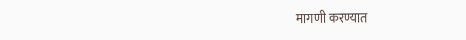मागणी करण्यात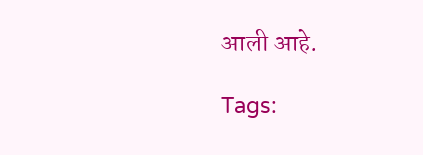आली आहे.

Tags: